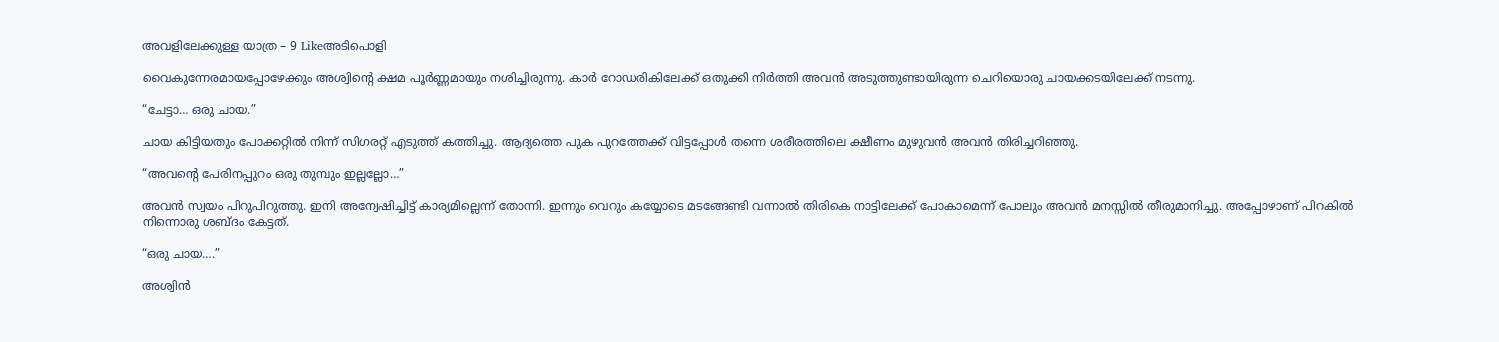അവളിലേക്കുള്ള യാത്ര – 9 Likeഅടിപൊളി

വൈകുന്നേരമായപ്പോഴേക്കും അശ്വിന്റെ ക്ഷമ പൂർണ്ണമായും നശിച്ചിരുന്നു. കാർ റോഡരികിലേക്ക് ഒതുക്കി നിർത്തി അവൻ അടുത്തുണ്ടായിരുന്ന ചെറിയൊരു ചായക്കടയിലേക്ക് നടന്നു.

“ചേട്ടാ… ഒരു ചായ.”

ചായ കിട്ടിയതും പോക്കറ്റിൽ നിന്ന് സിഗരറ്റ് എടുത്ത് കത്തിച്ചു. ആദ്യത്തെ പുക പുറത്തേക്ക് വിട്ടപ്പോൾ തന്നെ ശരീരത്തിലെ ക്ഷീണം മുഴുവൻ അവൻ തിരിച്ചറിഞ്ഞു.

“അവന്റെ പേരിനപ്പുറം ഒരു തുമ്പും ഇല്ലല്ലോ…”

അവൻ സ്വയം പിറുപിറുത്തു. ഇനി അന്വേഷിച്ചിട്ട് കാര്യമില്ലെന്ന് തോന്നി. ഇന്നും വെറും കയ്യോടെ മടങ്ങേണ്ടി വന്നാൽ തിരികെ നാട്ടിലേക്ക് പോകാമെന്ന് പോലും അവൻ മനസ്സിൽ തീരുമാനിച്ചു. അപ്പോഴാണ് പിറകിൽ നിന്നൊരു ശബ്ദം കേട്ടത്.

“ഒരു ചായ….”

അശ്വിൻ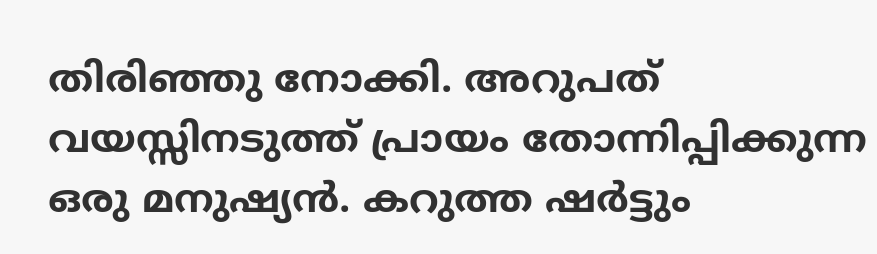തിരിഞ്ഞു നോക്കി. അറുപത്  വയസ്സിനടുത്ത് പ്രായം തോന്നിപ്പിക്കുന്ന ഒരു മനുഷ്യൻ. കറുത്ത ഷർട്ടും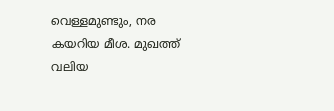വെള്ളമുണ്ടും, നര കയറിയ മീശ. മുഖത്ത് വലിയ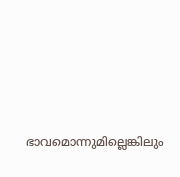ഭാവമൊന്നുമില്ലെങ്കിലും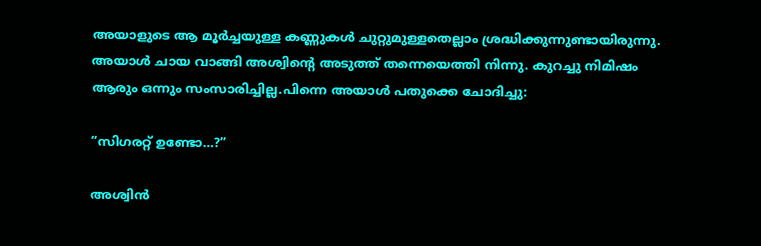അയാളുടെ ആ മൂർച്ചയുള്ള കണ്ണുകൾ ചുറ്റുമുള്ളതെല്ലാം ശ്രദ്ധിക്കുന്നുണ്ടായിരുന്നു. അയാൾ ചായ വാങ്ങി അശ്വിന്റെ അടുത്ത് തന്നെയെത്തി നിന്നു. കുറച്ചു നിമിഷം ആരും ഒന്നും സംസാരിച്ചില്ല.പിന്നെ അയാൾ പതുക്കെ ചോദിച്ചു:

“സിഗരറ്റ് ഉണ്ടോ…?”

അശ്വിൻ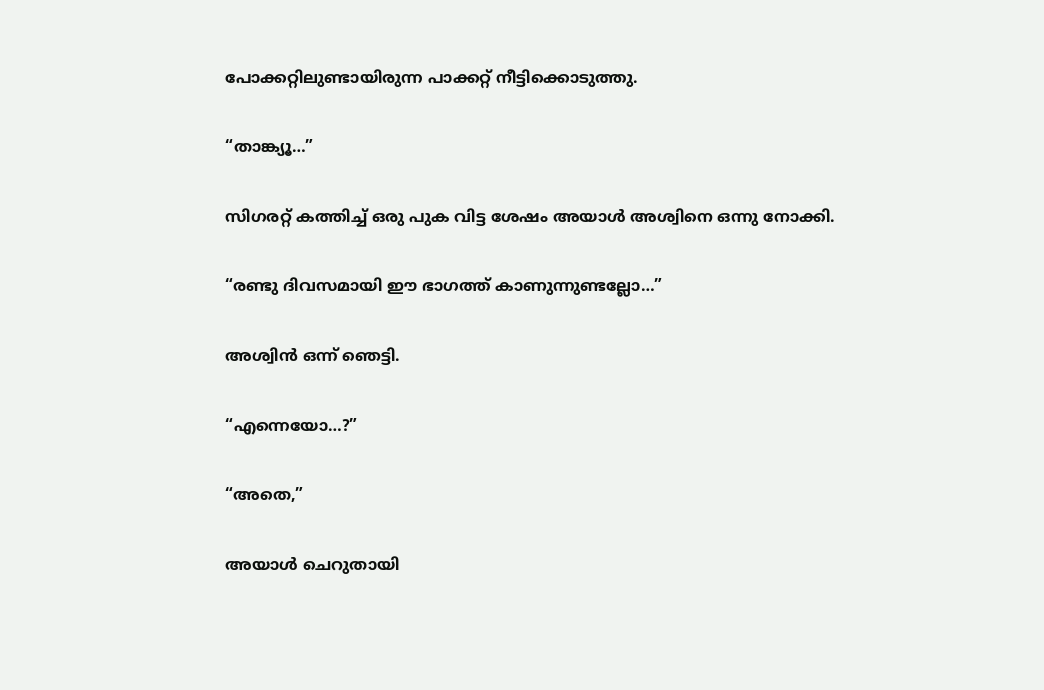പോക്കറ്റിലുണ്ടായിരുന്ന പാക്കറ്റ് നീട്ടിക്കൊടുത്തു.

“താങ്ക്യൂ…”

സിഗരറ്റ് കത്തിച്ച് ഒരു പുക വിട്ട ശേഷം അയാൾ അശ്വിനെ ഒന്നു നോക്കി.

“രണ്ടു ദിവസമായി ഈ ഭാഗത്ത് കാണുന്നുണ്ടല്ലോ…”

അശ്വിൻ ഒന്ന് ഞെട്ടി.

“എന്നെയോ…?”

“അതെ,”

അയാൾ ചെറുതായി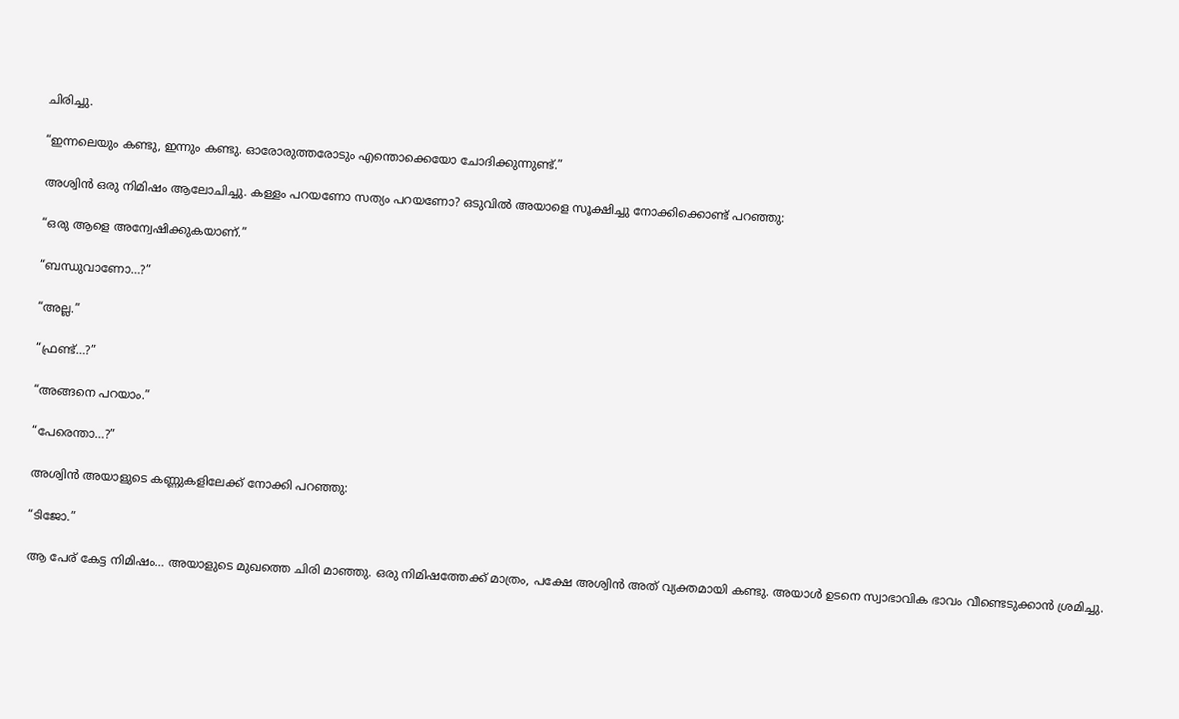ചിരിച്ചു.

“ഇന്നലെയും കണ്ടു, ഇന്നും കണ്ടു. ഓരോരുത്തരോടും എന്തൊക്കെയോ ചോദിക്കുന്നുണ്ട്.”

അശ്വിൻ ഒരു നിമിഷം ആലോചിച്ചു. കള്ളം പറയണോ സത്യം പറയണോ? ഒടുവിൽ അയാളെ സൂക്ഷിച്ചു നോക്കിക്കൊണ്ട് പറഞ്ഞു:

“ഒരു ആളെ അന്വേഷിക്കുകയാണ്.”

“ബന്ധുവാണോ…?”

“അല്ല.”

“ഫ്രണ്ട്…?”

“അങ്ങനെ പറയാം.”

“പേരെന്താ…?”

അശ്വിൻ അയാളുടെ കണ്ണുകളിലേക്ക് നോക്കി പറഞ്ഞു:

“ടിജോ.”

ആ പേര് കേട്ട നിമിഷം… അയാളുടെ മുഖത്തെ ചിരി മാഞ്ഞു. ഒരു നിമിഷത്തേക്ക് മാത്രം, പക്ഷേ അശ്വിൻ അത് വ്യക്തമായി കണ്ടു. അയാൾ ഉടനെ സ്വാഭാവിക ഭാവം വീണ്ടെടുക്കാൻ ശ്രമിച്ചു.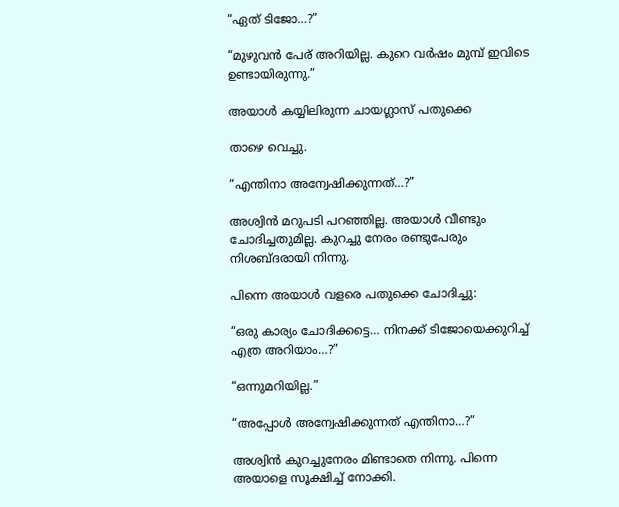“ഏത് ടിജോ…?”

“മുഴുവൻ പേര് അറിയില്ല. കുറെ വർഷം മുമ്പ് ഇവിടെ ഉണ്ടായിരുന്നു.”

അയാൾ കയ്യിലിരുന്ന ചായഗ്ലാസ് പതുക്കെ

താഴെ വെച്ചു.

“എന്തിനാ അന്വേഷിക്കുന്നത്…?”

അശ്വിൻ മറുപടി പറഞ്ഞില്ല. അയാൾ വീണ്ടും ചോദിച്ചതുമില്ല. കുറച്ചു നേരം രണ്ടുപേരും നിശബ്ദരായി നിന്നു.

പിന്നെ അയാൾ വളരെ പതുക്കെ ചോദിച്ചു:

“ഒരു കാര്യം ചോദിക്കട്ടെ… നിനക്ക് ടിജോയെക്കുറിച്ച് എത്ര അറിയാം…?”

“ഒന്നുമറിയില്ല.”

“അപ്പോൾ അന്വേഷിക്കുന്നത് എന്തിനാ…?”

അശ്വിൻ കുറച്ചുനേരം മിണ്ടാതെ നിന്നു. പിന്നെ അയാളെ സൂക്ഷിച്ച് നോക്കി.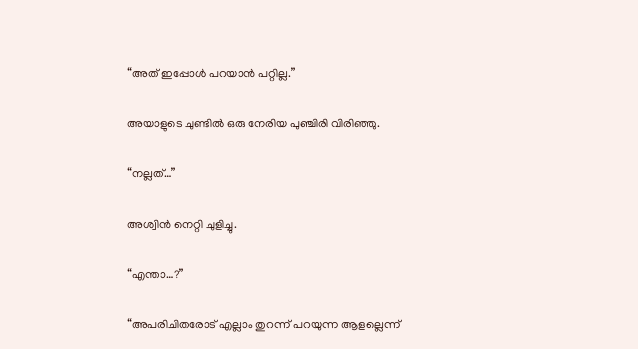“അത് ഇപ്പോൾ പറയാൻ പറ്റില്ല.”

അയാളുടെ ചുണ്ടിൽ ഒരു നേരിയ പുഞ്ചിരി വിരിഞ്ഞു.

“നല്ലത്…”

അശ്വിൻ നെറ്റി ചുളിച്ചു.

“എന്താ…?”

“അപരിചിതരോട് എല്ലാം തുറന്ന് പറയുന്ന ആളല്ലെന്ന്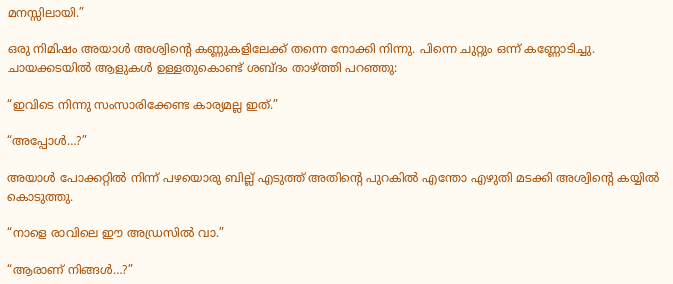മനസ്സിലായി.”

ഒരു നിമിഷം അയാൾ അശ്വിന്റെ കണ്ണുകളിലേക്ക് തന്നെ നോക്കി നിന്നു. പിന്നെ ചുറ്റും ഒന്ന് കണ്ണോടിച്ചു. ചായക്കടയിൽ ആളുകൾ ഉള്ളതുകൊണ്ട് ശബ്ദം താഴ്ത്തി പറഞ്ഞു:

“ഇവിടെ നിന്നു സംസാരിക്കേണ്ട കാര്യമല്ല ഇത്.”

“അപ്പോൾ…?”

അയാൾ പോക്കറ്റിൽ നിന്ന് പഴയൊരു ബില്ല് എടുത്ത് അതിന്റെ പുറകിൽ എന്തോ എഴുതി മടക്കി അശ്വിന്റെ കയ്യിൽ കൊടുത്തു.

“നാളെ രാവിലെ ഈ അഡ്രസിൽ വാ.”

“ആരാണ് നിങ്ങൾ…?”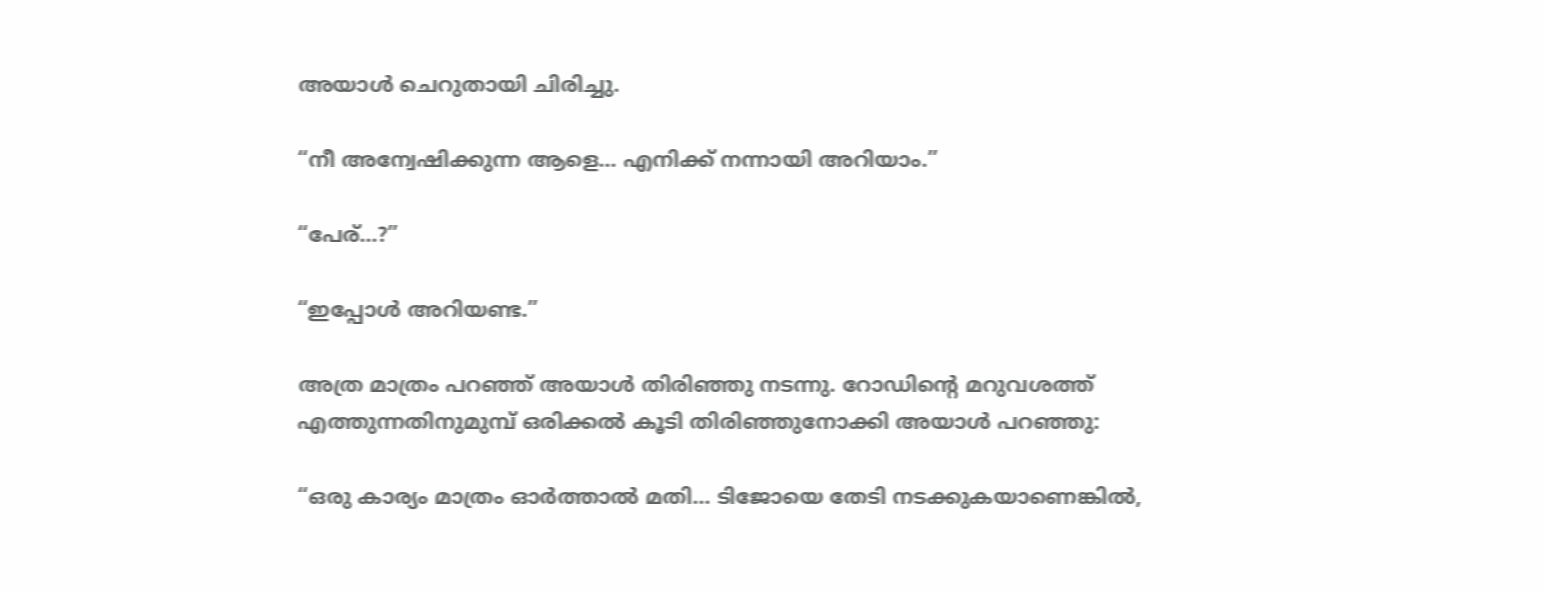അയാൾ ചെറുതായി ചിരിച്ചു.

“നീ അന്വേഷിക്കുന്ന ആളെ… എനിക്ക് നന്നായി അറിയാം.”

“പേര്…?”

“ഇപ്പോൾ അറിയണ്ട.”

അത്ര മാത്രം പറഞ്ഞ് അയാൾ തിരിഞ്ഞു നടന്നു. റോഡിന്റെ മറുവശത്ത് എത്തുന്നതിനുമുമ്പ് ഒരിക്കൽ കൂടി തിരിഞ്ഞുനോക്കി അയാൾ പറഞ്ഞു:

“ഒരു കാര്യം മാത്രം ഓർത്താൽ മതി… ടിജോയെ തേടി നടക്കുകയാണെങ്കിൽ,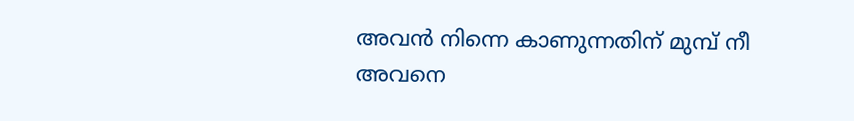അവൻ നിന്നെ കാണുന്നതിന് മുമ്പ് നീ അവനെ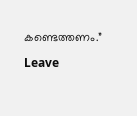കണ്ടെത്തണം.”

Leave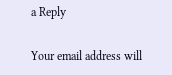a Reply

Your email address will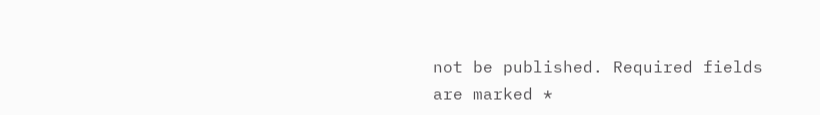not be published. Required fields are marked *